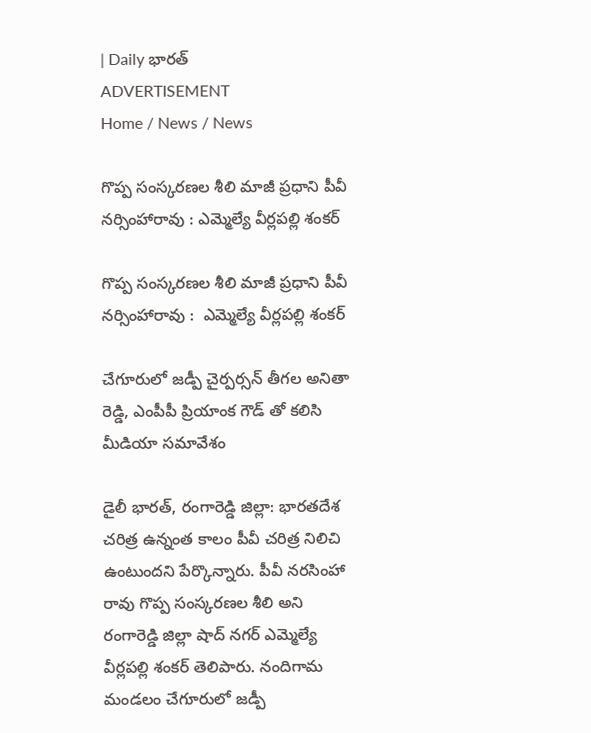| Daily భారత్
ADVERTISEMENT
Home / News / News

గొప్ప సంస్కరణల శీలి మాజీ ప్రధాని పీవీ నర్సింహారావు : ఎమ్మెల్యే వీర్లపల్లి శంకర్

గొప్ప సంస్కరణల శీలి మాజీ ప్రధాని పీవీ నర్సింహారావు :  ఎమ్మెల్యే వీర్లపల్లి శంకర్

చేగూరులో జడ్పీ చైర్పర్సన్ తీగల అనితా రెడ్డి, ఎంపీపీ ప్రియాంక గౌడ్ తో కలిసి మీడియా సమావేశం

డైలీ భారత్, రంగారెడ్డి జిల్లా: భారతదేశ చరిత్ర ఉన్నంత కాలం పీవీ చరిత్ర నిలిచి ఉంటుందని పేర్కొన్నారు. పీవీ నరసింహా రావు గొప్ప సంస్కరణల శీలి అని రంగారెడ్డి జిల్లా షాద్ నగర్ ఎమ్మెల్యే వీర్లపల్లి శంకర్ తెలిపారు. నందిగామ మండలం చేగూరులో జడ్పీ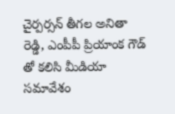చైర్పర్సన్ తీగల అనితా రెడ్డి, ఎంపీపీ ప్రియాంక గౌడ్ తో కలిసి మీడియా సమావేశం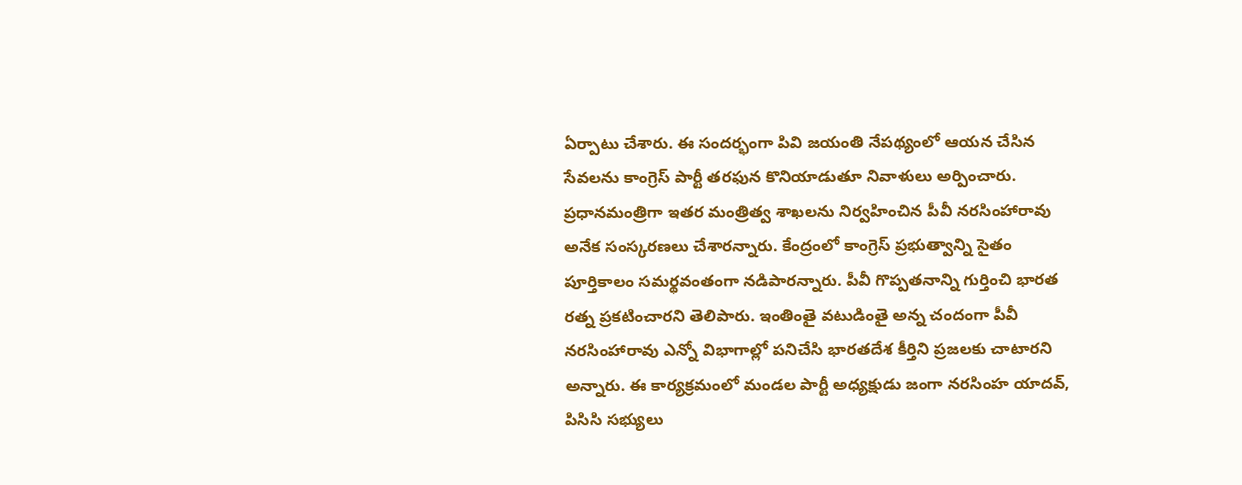ఏర్పాటు చేశారు. ఈ సందర్భంగా పివి జయంతి నేపథ్యంలో ఆయన చేసిన సేవలను కాంగ్రెస్ పార్టీ తరఫున కొనియాడుతూ నివాళులు అర్పించారు. ప్రధానమంత్రిగా ఇతర మంత్రిత్వ శాఖలను నిర్వహించిన పీవీ నరసింహారావు అనేక సంస్కరణలు చేశారన్నారు. కేంద్రంలో కాంగ్రెస్ ప్రభుత్వాన్ని సైతం పూర్తికాలం సమర్థవంతంగా నడిపారన్నారు. పీవీ గొప్పతనాన్ని గుర్తించి భారత రత్న ప్రకటించారని తెలిపారు. ఇంతింతై వటుడింతై అన్న చందంగా పీవీ నరసింహారావు ఎన్నో విభాగాల్లో పనిచేసి భారతదేశ కీర్తిని ప్రజలకు చాటారని అన్నారు. ఈ కార్యక్రమంలో మండల పార్టీ అధ్యక్షుడు జంగా నరసింహ యాదవ్, పిసిసి సభ్యులు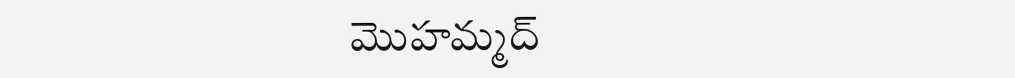మొహమ్మద్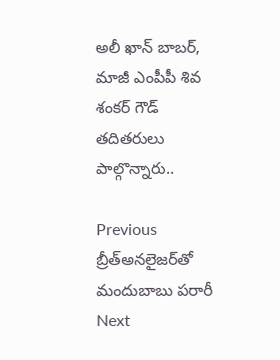అలీ ఖాన్ బాబర్, మాజీ ఎంపీపీ శివ శంకర్ గౌడ్ తదితరులు పాల్గొన్నారు..

Previous బ్రీత్అన‌లైజర్‌తో మందుబాబు పరారీ
Next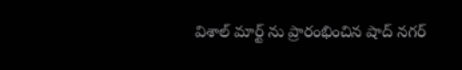విశాల్ మార్ట్ ను ప్రారంభించిన షాద్ నగర్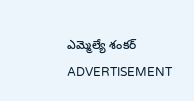ఎమ్మెల్యే శంకర్
ADVERTISEMENT